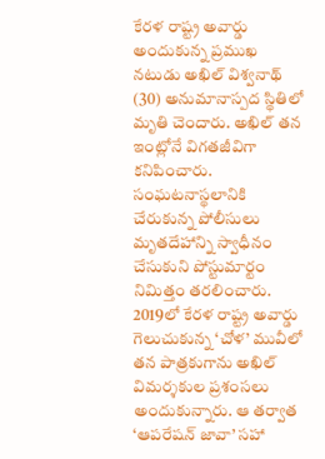కేరళ రాష్ట్ర అవార్డు అందుకున్న ప్రముఖ నటుడు అఖిల్ విశ్వనాథ్ (30) అనుమానాస్పద స్థితిలో మృతి చెందారు. అఖిల్ తన ఇంట్లోనే విగతజీవిగా కనిపించారు. సంఘటనాస్థలానికి చేరుకున్న పోలీసులు మృతదేహాన్ని స్వాధీనం చేసుకుని పోస్టుమార్టం నిమిత్తం తరలించారు. 2019లో కేరళ రాష్ట్ర అవార్డు గెలుచుకున్న ‘చోళ’ మువీలో తన పాత్రకుగాను అఖిల్ విమర్శకుల ప్రశంసలు అందుకున్నారు. ఆ తర్వాత ‘ఆపరేషన్ జావా’ సహా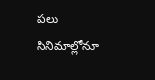పలు సినిమాల్లోనూ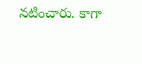నటించారు. కాగా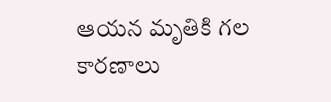ఆయన మృతికి గల కారణాలు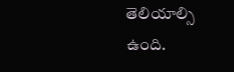తెలియాల్సి ఉంది.